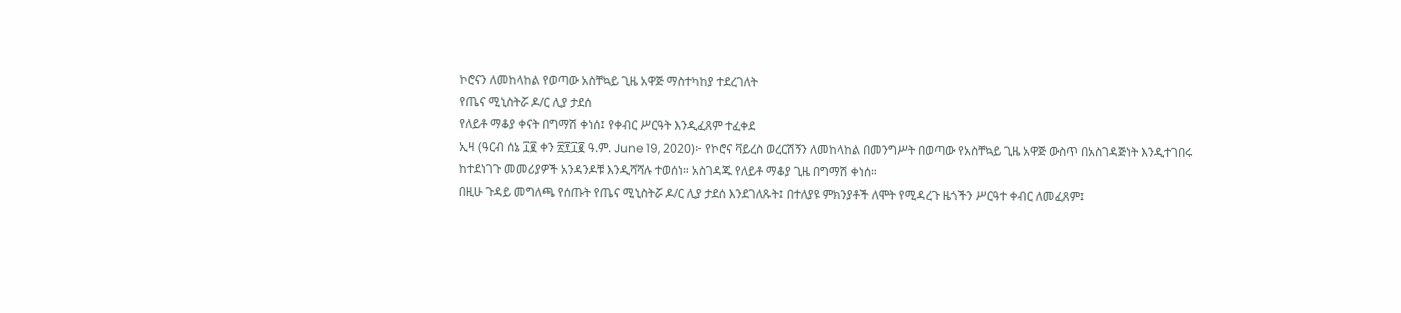ኮሮናን ለመከላከል የወጣው አስቸኳይ ጊዜ አዋጅ ማስተካከያ ተደረገለት
የጤና ሚኒስትሯ ዶ/ር ሊያ ታደሰ
የለይቶ ማቆያ ቀናት በግማሽ ቀነሰ፤ የቀብር ሥርዓት እንዲፈጸም ተፈቀደ
ኢዛ (ዓርብ ሰኔ ፲፪ ቀን ፳፻፲፪ ዓ.ም. June 19, 2020)፦ የኮሮና ቫይረስ ወረርሽኝን ለመከላከል በመንግሥት በወጣው የአስቸኳይ ጊዜ አዋጅ ውስጥ በአስገዳጅነት እንዲተገበሩ ከተደነገጉ መመሪያዎች አንዳንዶቹ እንዲሻሻሉ ተወሰነ። አስገዳጁ የለይቶ ማቆያ ጊዜ በግማሽ ቀነሰ።
በዚሁ ጉዳይ መግለጫ የሰጡት የጤና ሚኒስትሯ ዶ/ር ሊያ ታደሰ እንደገለጹት፤ በተለያዩ ምክንያቶች ለሞት የሚዳረጉ ዜጎችን ሥርዓተ ቀብር ለመፈጸም፤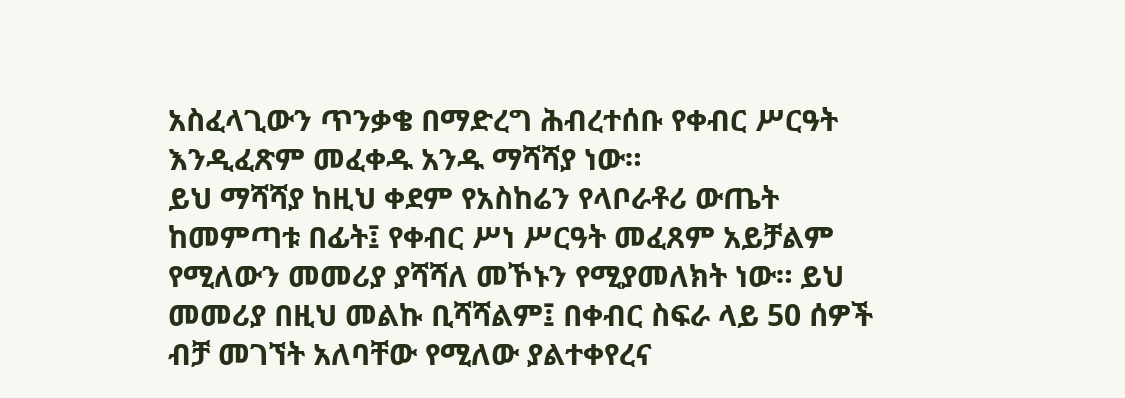አስፈላጊውን ጥንቃቄ በማድረግ ሕብረተሰቡ የቀብር ሥርዓት እንዲፈጽም መፈቀዱ አንዱ ማሻሻያ ነው።
ይህ ማሻሻያ ከዚህ ቀደም የአስከሬን የላቦራቶሪ ውጤት ከመምጣቱ በፊት፤ የቀብር ሥነ ሥርዓት መፈጸም አይቻልም የሚለውን መመሪያ ያሻሻለ መኾኑን የሚያመለክት ነው። ይህ መመሪያ በዚህ መልኩ ቢሻሻልም፤ በቀብር ስፍራ ላይ 50 ሰዎች ብቻ መገኘት አለባቸው የሚለው ያልተቀየረና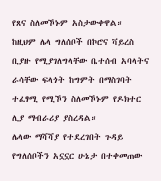የጸና ስለመኾኑም አስታውቀዋል።
ከዚህም ሌላ ግለሰቦች በኮሮና ቫይረስ ቢያዙ የሚያገለግላቸው ቤተሰብ አባላትና ራሳቸው ፍላጎት ከግምት በማስገባት ተፈፃሚ የሚኾን ስለመኾኑም የዶክተር ሊያ ማብራሪያ ያስረዳል።
ሌላው ማሻሻያ የተደረገበት ጉዳይ የግለሰቦችን አኗኗር ሁኔታ በተቀመጠው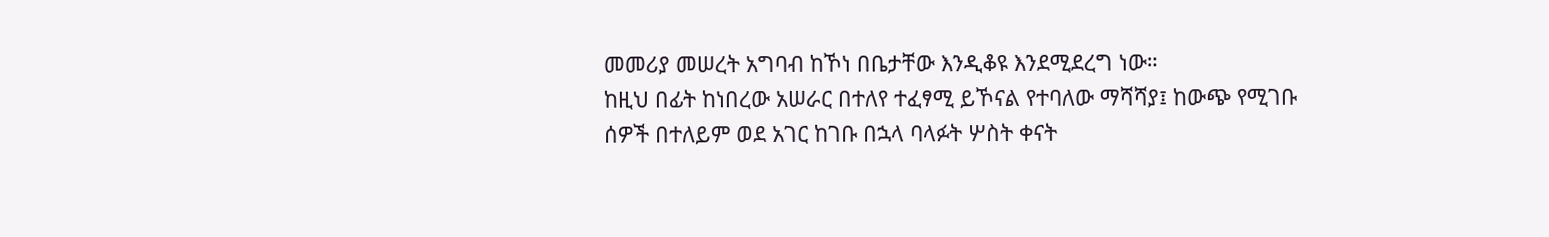መመሪያ መሠረት አግባብ ከኾነ በቤታቸው እንዲቆዩ እንደሚደረግ ነው።
ከዚህ በፊት ከነበረው አሠራር በተለየ ተፈፃሚ ይኾናል የተባለው ማሻሻያ፤ ከውጭ የሚገቡ ሰዎች በተለይም ወደ አገር ከገቡ በኋላ ባላፉት ሦስት ቀናት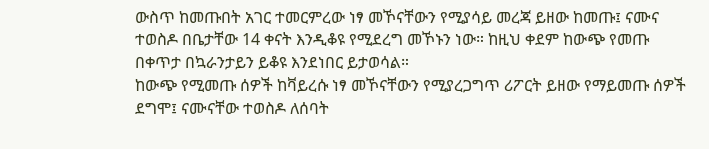ውስጥ ከመጡበት አገር ተመርምረው ነፃ መኾናቸውን የሚያሳይ መረጃ ይዘው ከመጡ፤ ናሙና ተወስዶ በቤታቸው 14 ቀናት እንዲቆዩ የሚደረግ መኾኑን ነው። ከዚህ ቀደም ከውጭ የመጡ በቀጥታ በኳራንታይን ይቆዩ እንደነበር ይታወሳል።
ከውጭ የሚመጡ ሰዎች ከቫይረሱ ነፃ መኾናቸውን የሚያረጋግጥ ሪፖርት ይዘው የማይመጡ ሰዎች ደግሞ፤ ናሙናቸው ተወስዶ ለሰባት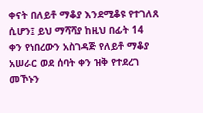ቀናት በለይቶ ማቆያ እንደሚቆዩ የተገለጸ ሲሆን፤ ይህ ማሻሻያ ከዚህ በፊት 14 ቀን የነበረውን አስገዳጅ የለይቶ ማቆያ አሠራር ወደ ሰባት ቀን ዝቅ የተደረገ መኾኑን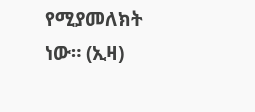የሚያመለክት ነው። (ኢዛ)